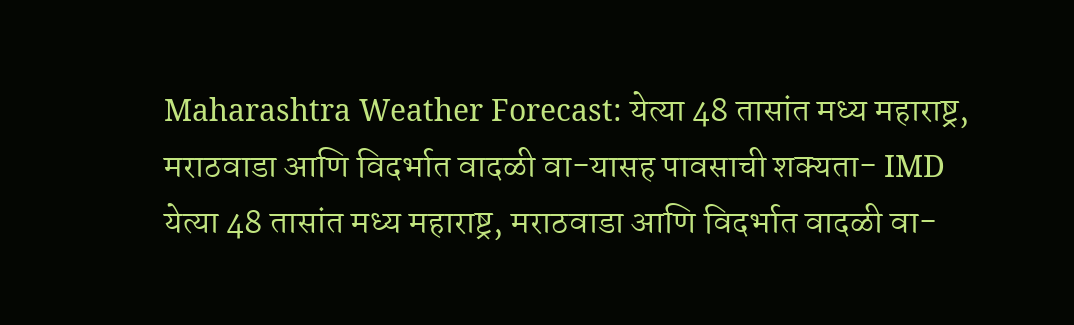Maharashtra Weather Forecast: येत्या 48 तासांत मध्य महाराष्ट्र, मराठवाडा आणि विदर्भात वादळी वा-यासह पावसाची शक्यता- IMD
येत्या 48 तासांत मध्य महाराष्ट्र, मराठवाडा आणि विदर्भात वादळी वा-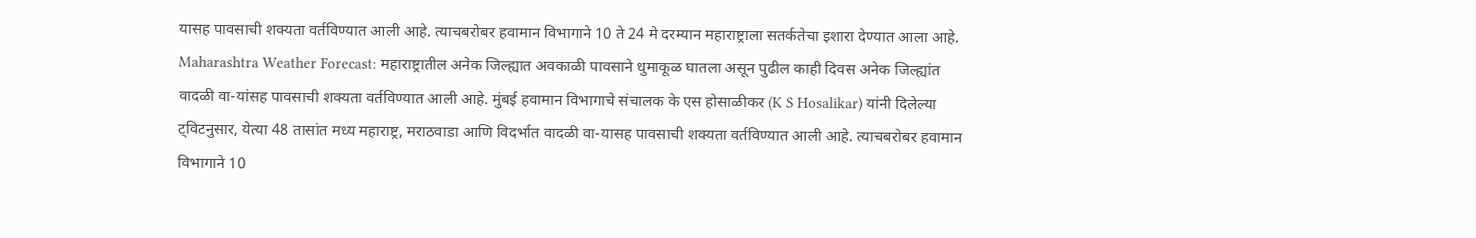यासह पावसाची शक्यता वर्तविण्यात आली आहे. त्याचबरोबर हवामान विभागाने 10 ते 24 मे दरम्यान महाराष्ट्राला सतर्कतेचा इशारा देण्यात आला आहे.
Maharashtra Weather Forecast: महाराष्ट्रातील अनेक जिल्ह्यात अवकाळी पावसाने धुमाकूळ घातला असून पुढील काही दिवस अनेक जिल्ह्यांत वादळी वा-यांसह पावसाची शक्यता वर्तविण्यात आली आहे. मुंबई हवामान विभागाचे संचालक के एस होसाळीकर (K S Hosalikar) यांनी दिलेल्या ट्विटनुसार, येत्या 48 तासांत मध्य महाराष्ट्र, मराठवाडा आणि विदर्भात वादळी वा-यासह पावसाची शक्यता वर्तविण्यात आली आहे. त्याचबरोबर हवामान विभागाने 10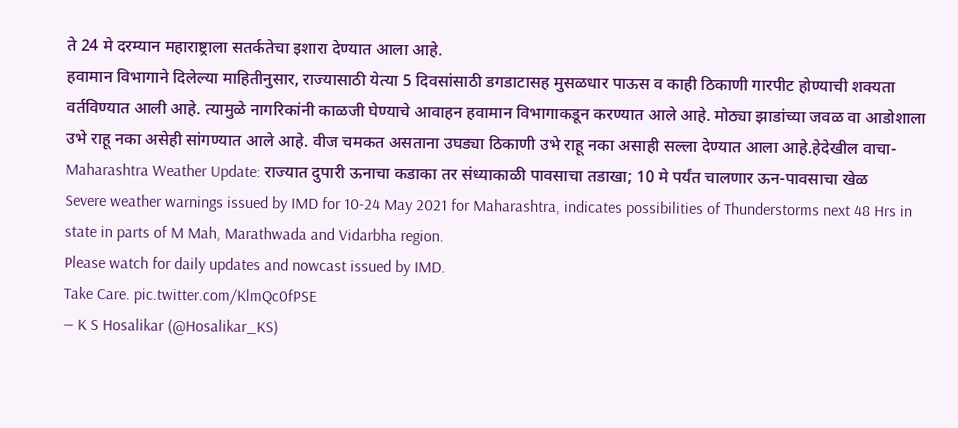ते 24 मे दरम्यान महाराष्ट्राला सतर्कतेचा इशारा देण्यात आला आहे.
हवामान विभागाने दिलेल्या माहितीनुसार, राज्यासाठी येत्या 5 दिवसांसाठी डगडाटासह मुसळधार पाऊस व काही ठिकाणी गारपीट होण्याची शक्यता वर्तविण्यात आली आहे. त्यामुळे नागरिकांनी काळजी घेण्याचे आवाहन हवामान विभागाकडून करण्यात आले आहे. मोठ्या झाडांच्या जवळ वा आडोशाला उभे राहू नका असेही सांगण्यात आले आहे. वीज चमकत असताना उघड्या ठिकाणी उभे राहू नका असाही सल्ला देण्यात आला आहे.हेदेखील वाचा- Maharashtra Weather Update: राज्यात दुपारी ऊनाचा कडाका तर संध्याकाळी पावसाचा तडाखा; 10 मे पर्यंत चालणार ऊन-पावसाचा खेळ
Severe weather warnings issued by IMD for 10-24 May 2021 for Maharashtra, indicates possibilities of Thunderstorms next 48 Hrs in state in parts of M Mah, Marathwada and Vidarbha region.
Please watch for daily updates and nowcast issued by IMD.
Take Care. pic.twitter.com/KlmQc0fPSE
— K S Hosalikar (@Hosalikar_KS)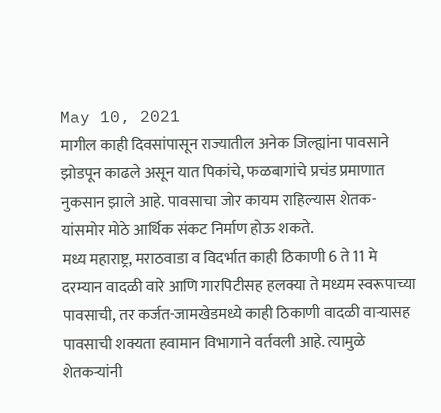May 10, 2021
मागील काही दिवसांपासून राज्यातील अनेक जिल्ह्यांना पावसाने झोडपून काढले असून यात पिकांचे, फळबागांचे प्रचंड प्रमाणात नुकसान झाले आहे. पावसाचा जोर कायम राहिल्यास शेतक-यांसमोर मोठे आर्थिक संकट निर्माण होऊ शकते.
मध्य महाराष्ट्र, मराठवाडा व विदर्भात काही ठिकाणी 6 ते 11 मे दरम्यान वादळी वारे आणि गारपिटीसह हलक्या ते मध्यम स्वरूपाच्या पावसाची, तर कर्जत-जामखेडमध्ये काही ठिकाणी वादळी वाऱ्यासह पावसाची शक्यता हवामान विभागाने वर्तवली आहे. त्यामुळे शेतकऱ्यांनी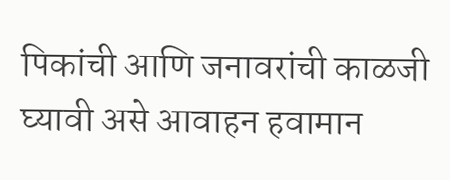पिकांची आणि जनावरांची काळजी घ्यावी असे आवाहन हवामान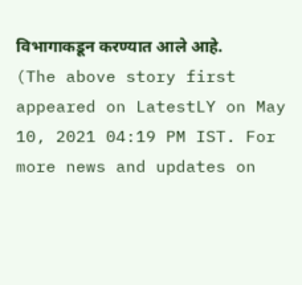विभागाकडून करण्यात आले आहे.
(The above story first appeared on LatestLY on May 10, 2021 04:19 PM IST. For more news and updates on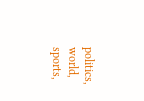politics, world, sports,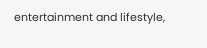entertainment and lifestyle,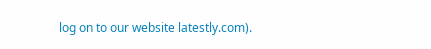log on to our website latestly.com).